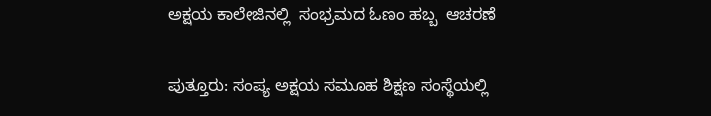ಅಕ್ಷಯ ಕಾಲೇಜಿನಲ್ಲಿ  ಸಂಭ್ರಮದ ಓಣಂ ಹಬ್ಬ  ಆಚರಣೆ

ಪುತ್ತೂರು: ಸಂಪ್ಯ ಅಕ್ಷಯ ಸಮೂಹ ಶಿಕ್ಷಣ ಸಂಸ್ಥೆಯಲ್ಲಿ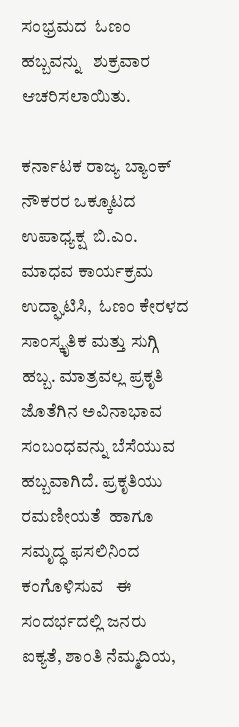ಸಂಭ್ರಮದ  ಓಣಂ ಹಬ್ಬವನ್ನು   ಶುಕ್ರವಾರ ಆಚರಿಸಲಾಯಿತು.

ಕರ್ನಾಟಕ ರಾಜ್ಯ ಬ್ಯಾಂಕ್ ನೌಕರರ ಒಕ್ಕೂಟದ ಉಪಾಧ್ಯಕ್ಷ  ಬಿ.ಎಂ. ಮಾಧವ ಕಾರ್ಯಕ್ರಮ ಉದ್ಘಾಟಿಸಿ,  ಓಣಂ ಕೇರಳದ ಸಾಂಸ್ಕೃತಿಕ ಮತ್ತು ಸುಗ್ಗಿ ಹಬ್ಬ. ಮಾತ್ರವಲ್ಲ ಪ್ರಕೃತಿ ಜೊತೆಗಿನ ಅವಿನಾಭಾವ ಸಂಬಂಧವನ್ನು ಬೆಸೆಯುವ ಹಬ್ಬವಾಗಿದೆ. ಪ್ರಕೃತಿಯು ರಮಣೀಯತೆ  ಹಾಗೂ ಸಮೃದ್ಧ ಫಸಲಿನಿಂದ     ಕಂಗೊಳಿಸುವ   ಈ ಸಂದರ್ಭದಲ್ಲಿ ಜನರು ಐಕ್ಯತೆ, ಶಾಂತಿ ನೆಮ್ಮದಿಯ,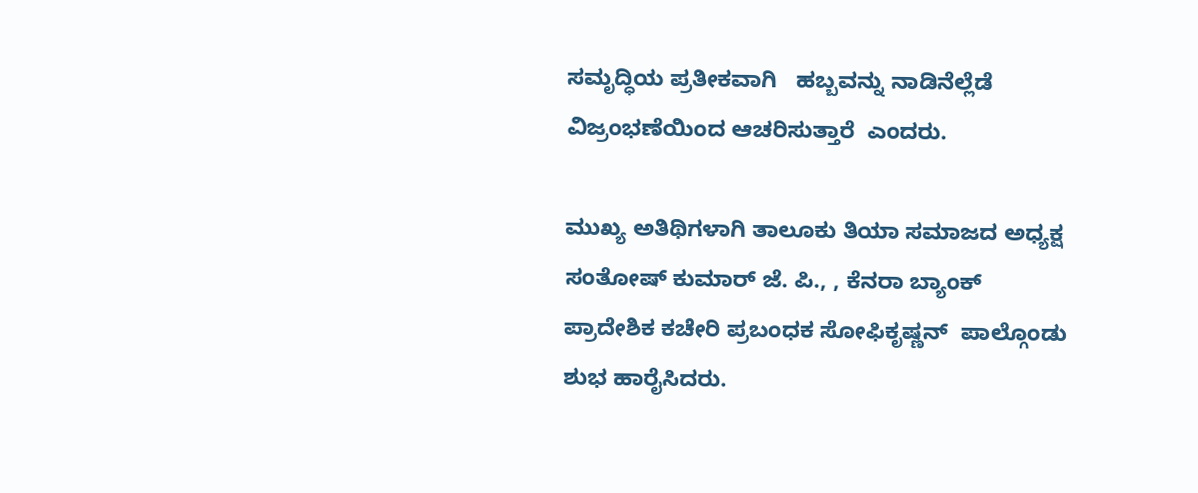ಸಮೃದ್ಧಿಯ ಪ್ರತೀಕವಾಗಿ   ಹಬ್ಬವನ್ನು ನಾಡಿನೆಲ್ಲೆಡೆ ವಿಜ್ರಂಭಣೆಯಿಂದ ಆಚರಿಸುತ್ತಾರೆ  ಎಂದರು.

ಮುಖ್ಯ ಅತಿಥಿಗಳಾಗಿ ತಾಲೂಕು ತಿಯಾ ಸಮಾಜದ ಅಧ್ಯಕ್ಷ ಸಂತೋಷ್ ಕುಮಾರ್ ಜೆ. ಪಿ., , ಕೆನರಾ ಬ್ಯಾಂಕ್ ಪ್ರಾದೇಶಿಕ ಕಚೇರಿ ಪ್ರಬಂಧಕ ಸೋಫಿಕೃಷ್ಣನ್  ಪಾಲ್ಗೊಂಡು ಶುಭ ಹಾರೈಸಿದರು.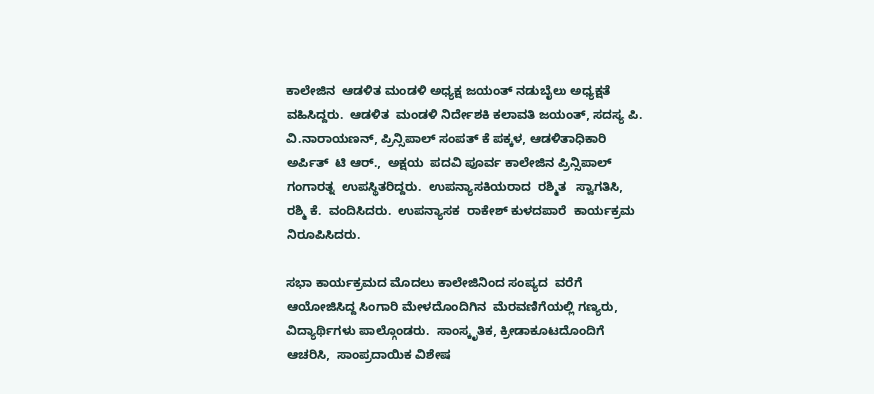ಕಾಲೇಜಿನ  ಆಡಳಿತ ಮಂಡಳಿ ಅಧ್ಯಕ್ಷ ಜಯಂತ್ ನಡುಬೈಲು ಅಧ್ಯಕ್ಷತೆ ವಹಿಸಿದ್ದರು.  ಆಡಳಿತ  ಮಂಡಳಿ ನಿರ್ದೇಶಕಿ ಕಲಾವತಿ ಜಯಂತ್, ಸದಸ್ಯ ಪಿ. ವಿ.ನಾರಾಯಣನ್, ಪ್ರಿನ್ಸಿಪಾಲ್ ಸಂಪತ್ ಕೆ ಪಕ್ಕಳ, ಆಡಳಿತಾಧಿಕಾರಿ ಅರ್ಪಿತ್  ಟಿ ಆರ್.,  ಅಕ್ಷಯ  ಪದವಿ ಪೂರ್ವ ಕಾಲೇಜಿನ ಪ್ರಿನ್ಸಿಪಾಲ್ ಗಂಗಾರತ್ನ  ಉಪಸ್ಥಿತರಿದ್ದರು.  ಉಪನ್ಯಾಸಕಿಯರಾದ  ರಶ್ಮಿತ   ಸ್ವಾಗತಿಸಿ, ರಶ್ಮಿ ಕೆ.  ವಂದಿಸಿದರು.  ಉಪನ್ಯಾಸಕ  ರಾಕೇಶ್ ಕುಳದಪಾರೆ  ಕಾರ್ಯಕ್ರಮ ನಿರೂಪಿಸಿದರು.

ಸಭಾ ಕಾರ್ಯಕ್ರಮದ ಮೊದಲು ಕಾಲೇಜಿನಿಂದ ಸಂಪ್ಯದ  ವರೆಗೆ    ಆಯೋಜಿಸಿದ್ದ ಸಿಂಗಾರಿ ಮೇಳದೊಂದಿಗಿನ  ಮೆರವಣಿಗೆಯಲ್ಲಿ ಗಣ್ಯರು, ವಿದ್ಯಾರ್ಥಿಗಳು ಪಾಲ್ಗೊಂಡರು.  ಸಾಂಸ್ಕೃತಿಕ, ಕ್ರೀಡಾಕೂಟದೊಂದಿಗೆ ಆಚರಿಸಿ,  ಸಾಂಪ್ರದಾಯಿಕ ವಿಶೇಷ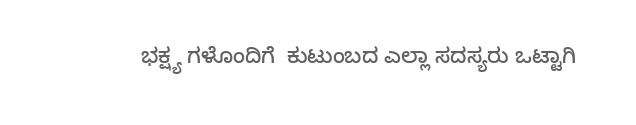ಭಕ್ಷ್ಯ ಗಳೊಂದಿಗೆ  ಕುಟುಂಬದ ಎಲ್ಲಾ ಸದಸ್ಯರು ಒಟ್ಟಾಗಿ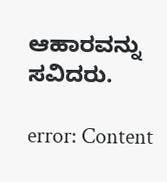ಆಹಾರವನ್ನು ಸವಿದರು.

error: Content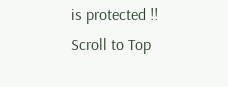is protected !!
Scroll to Top